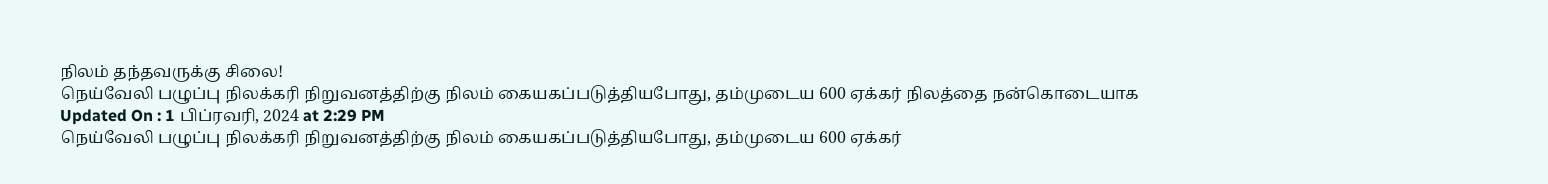நிலம் தந்தவருக்கு சிலை!
நெய்வேலி பழுப்பு நிலக்கரி நிறுவனத்திற்கு நிலம் கையகப்படுத்தியபோது, தம்முடைய 600 ஏக்கர் நிலத்தை நன்கொடையாக
Updated On : 1 பிப்ரவரி, 2024 at 2:29 PM
நெய்வேலி பழுப்பு நிலக்கரி நிறுவனத்திற்கு நிலம் கையகப்படுத்தியபோது, தம்முடைய 600 ஏக்கர்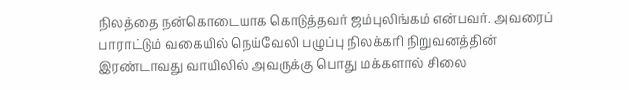நிலத்தை நன்கொடையாக கொடுத்தவர் ஜம்புலிங்கம் என்பவர். அவரைப் பாராட்டும் வகையில் நெய்வேலி பழுப்பு நிலக்கரி நிறுவனத்தின் இரண்டாவது வாயிலில் அவருக்கு பொது மக்களால் சிலை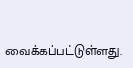வைக்கப்பட்டுள்ளது.